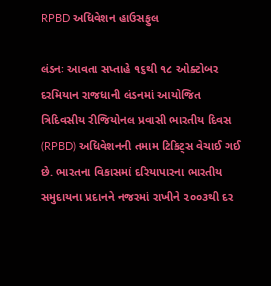RPBD અધિવેશન હાઉસફુલ

લંડનઃ આવતા સપ્તાહે ૧૬થી ૧૮ ઓક્ટોબર દરમિયાન રાજધાની લંડનમાં આયોજિત ત્રિદિવસીય રીજિયોનલ પ્રવાસી ભારતીય દિવસ (RPBD) અધિવેશનની તમામ ટિકિટ્સ વેચાઈ ગઈ છે. ભારતના વિકાસમાં દરિયાપારના ભારતીય સમુદાયના પ્રદાનને નજરમાં રાખીને ૨૦૦૩થી દર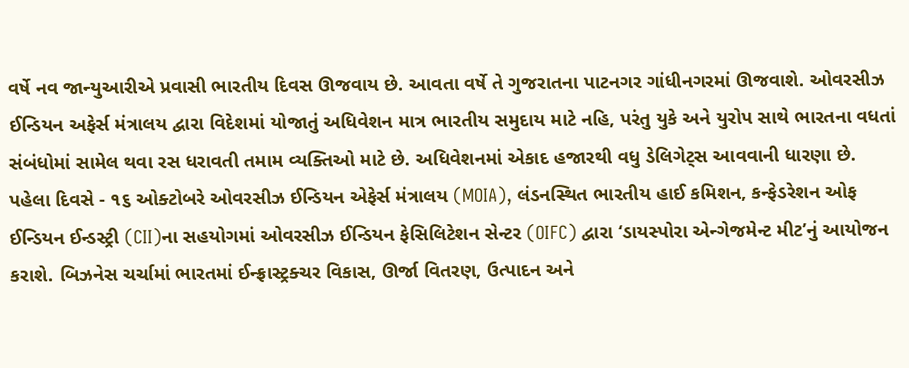વર્ષે નવ જાન્યુઆરીએ પ્રવાસી ભારતીય દિવસ ઊજવાય છે. આવતા વર્ષે તે ગુજરાતના પાટનગર ગાંધીનગરમાં ઊજવાશે. ઓવરસીઝ ઈન્ડિયન અફેર્સ મંત્રાલય દ્વારા વિદેશમાં યોજાતું અધિવેશન માત્ર ભારતીય સમુદાય માટે નહિ, પરંતુ યુકે અને યુરોપ સાથે ભારતના વધતાં સંબંધોમાં સામેલ થવા રસ ધરાવતી તમામ વ્યક્તિઓ માટે છે. અધિવેશનમાં એકાદ હજારથી વધુ ડેલિગેટ્સ આવવાની ધારણા છે.
પહેલા દિવસે - ૧૬ ઓક્ટોબરે ઓવરસીઝ ઈન્ડિયન એફેર્સ મંત્રાલય (MOIA), લંડનસ્થિત ભારતીય હાઈ કમિશન, કન્ફેડરેશન ઓફ ઈન્ડિયન ઈન્ડસ્ટ્રી (CII)ના સહયોગમાં ઓવરસીઝ ઈન્ડિયન ફેસિલિટેશન સેન્ટર (OIFC) દ્વારા ‘ડાયસ્પોરા એન્ગેજમેન્ટ મીટ’નું આયોજન કરાશે. બિઝનેસ ચર્ચામાં ભારતમાં ઈન્ફ્રાસ્ટ્રક્ચર વિકાસ, ઊર્જા વિતરણ, ઉત્પાદન અને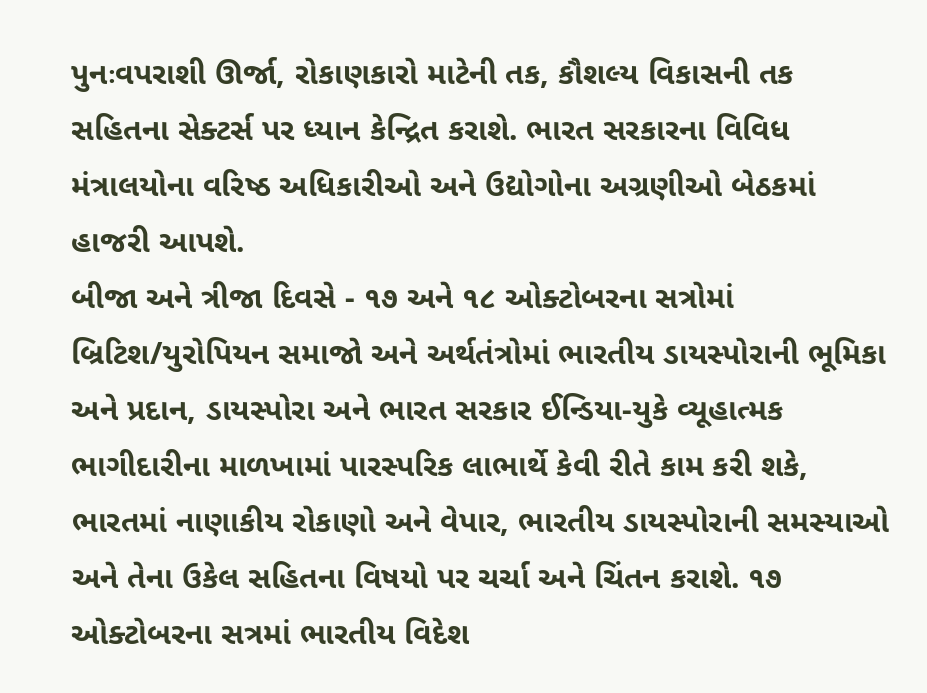પુનઃવપરાશી ઊર્જા, રોકાણકારો માટેની તક, કૌશલ્ય વિકાસની તક સહિતના સેક્ટર્સ પર ધ્યાન કેન્દ્રિત કરાશે. ભારત સરકારના વિવિધ મંત્રાલયોના વરિષ્ઠ અધિકારીઓ અને ઉદ્યોગોના અગ્રણીઓ બેઠકમાં હાજરી આપશે.
બીજા અને ત્રીજા દિવસે - ૧૭ અને ૧૮ ઓક્ટોબરના સત્રોમાં બ્રિટિશ/યુરોપિયન સમાજો અને અર્થતંત્રોમાં ભારતીય ડાયસ્પોરાની ભૂમિકા અને પ્રદાન, ડાયસ્પોરા અને ભારત સરકાર ઈન્ડિયા-યુકે વ્યૂહાત્મક ભાગીદારીના માળખામાં પારસ્પરિક લાભાર્થે કેવી રીતે કામ કરી શકે, ભારતમાં નાણાકીય રોકાણો અને વેપાર, ભારતીય ડાયસ્પોરાની સમસ્યાઓ અને તેના ઉકેલ સહિતના વિષયો પર ચર્ચા અને ચિંતન કરાશે. ૧૭ ઓક્ટોબરના સત્રમાં ભારતીય વિદેશ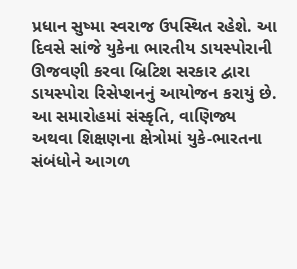પ્રધાન સુષ્મા સ્વરાજ ઉપસ્થિત રહેશે. આ દિવસે સાંજે યુકેના ભારતીય ડાયસ્પોરાની ઊજવણી કરવા બ્રિટિશ સરકાર દ્વારા ડાયસ્પોરા રિસેપ્શનનું આયોજન કરાયું છે. આ સમારોહમાં સંસ્કૃતિ, વાણિજ્ય અથવા શિક્ષણના ક્ષેત્રોમાં યુકે-ભારતના સંબંધોને આગળ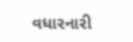વધારનારી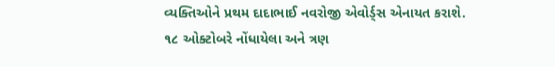વ્યક્તિઓને પ્રથમ દાદાભાઈ નવરોજી એવોર્ડ્સ એનાયત કરાશે.
૧૮ ઓક્ટોબરે નોંધાયેલા અને ત્રણ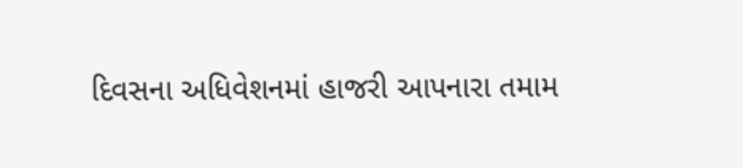દિવસના અધિવેશનમાં હાજરી આપનારા તમામ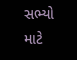સભ્યો માટે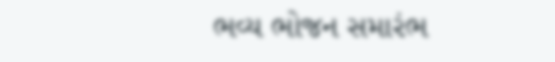ભવ્ય ભોજન સમારંભ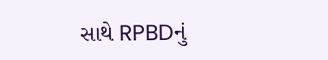સાથે RPBDનું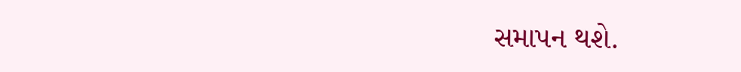સમાપન થશે.